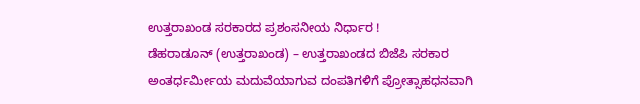ಉತ್ತರಾಖಂಡ ಸರಕಾರದ ಪ್ರಶಂಸನೀಯ ನಿರ್ಧಾರ !
ಡೆಹರಾಡೂನ್ (ಉತ್ತರಾಖಂಡ) – ಉತ್ತರಾಖಂಡದ ಬಿಜೆಪಿ ಸರಕಾರ ಅಂತರ್ಧರ್ಮೀಯ ಮದುವೆಯಾಗುವ ದಂಪತಿಗಳಿಗೆ ಪ್ರೋತ್ಸಾಹಧನವಾಗಿ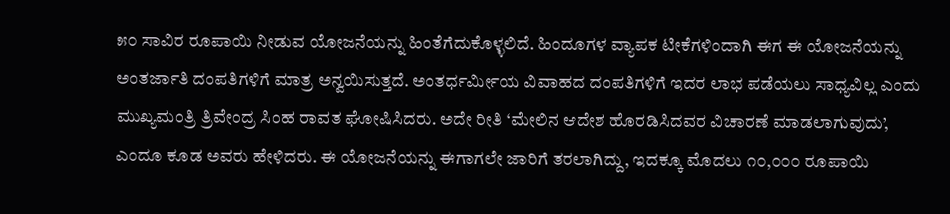೫೦ ಸಾವಿರ ರೂಪಾಯಿ ನೀಡುವ ಯೋಜನೆಯನ್ನು ಹಿಂತೆಗೆದುಕೊಳ್ಳಲಿದೆ. ಹಿಂದೂಗಳ ವ್ಯಾಪಕ ಟೀಕೆಗಳಿಂದಾಗಿ ಈಗ ಈ ಯೋಜನೆಯನ್ನು ಅಂತರ್ಜಾತಿ ದಂಪತಿಗಳಿಗೆ ಮಾತ್ರ ಅನ್ವಯಿಸುತ್ತದೆ. ಅಂತರ್ಧರ್ಮೀಯ ವಿವಾಹದ ದಂಪತಿಗಳಿಗೆ ಇದರ ಲಾಭ ಪಡೆಯಲು ಸಾಧ್ಯವಿಲ್ಲ ಎಂದು ಮುಖ್ಯಮಂತ್ರಿ ತ್ರಿವೇಂದ್ರ ಸಿಂಹ ರಾವತ ಘೋಷಿಸಿದರು. ಅದೇ ರೀತಿ ‘ಮೇಲಿನ ಆದೇಶ ಹೊರಡಿಸಿದವರ ವಿಚಾರಣೆ ಮಾಡಲಾಗುವುದು’, ಎಂದೂ ಕೂಡ ಅವರು ಹೇಳಿದರು. ಈ ಯೋಜನೆಯನ್ನು ಈಗಾಗಲೇ ಜಾರಿಗೆ ತರಲಾಗಿದ್ದು, ಇದಕ್ಕೂ ಮೊದಲು ೧೦,೦೦೦ ರೂಪಾಯಿ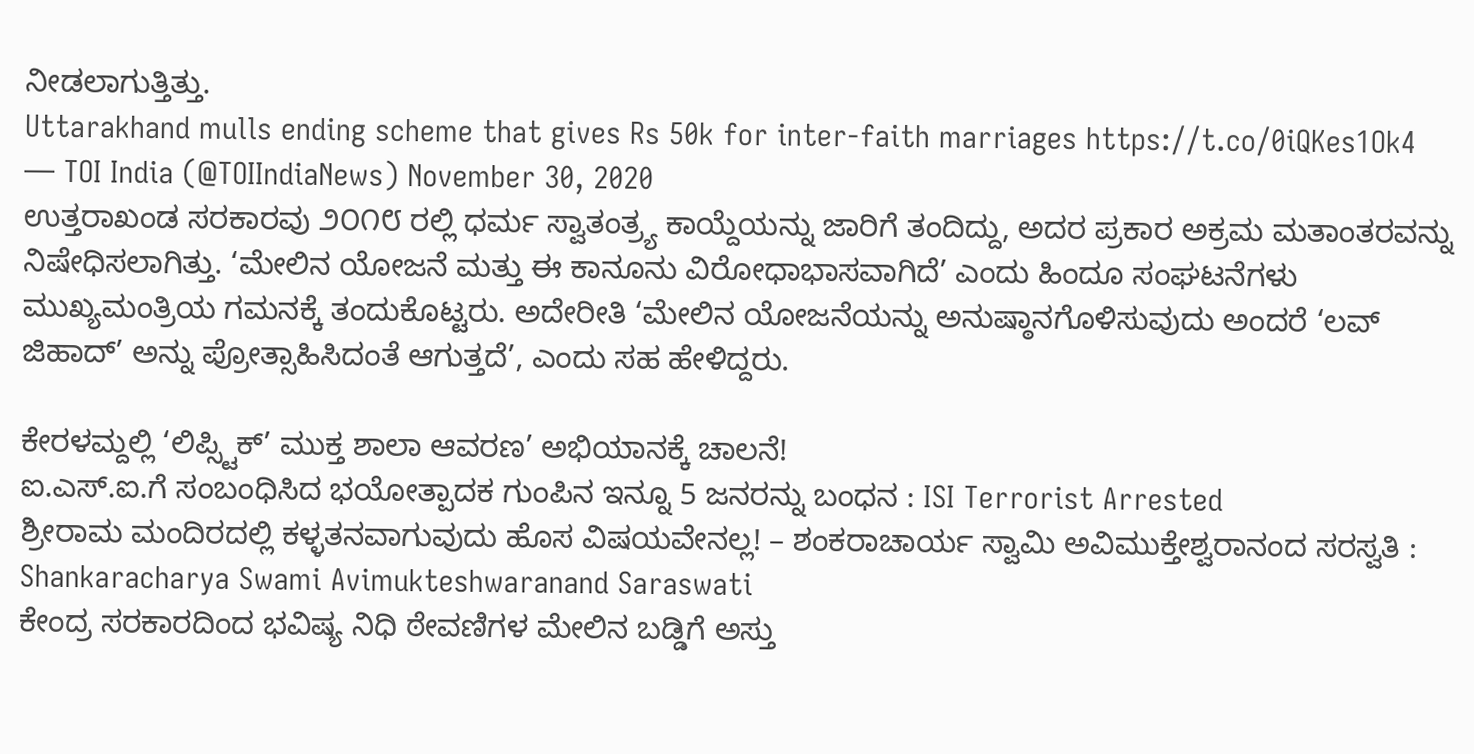ನೀಡಲಾಗುತ್ತಿತ್ತು.
Uttarakhand mulls ending scheme that gives Rs 50k for inter-faith marriages https://t.co/0iQKes1Ok4
— TOI India (@TOIIndiaNews) November 30, 2020
ಉತ್ತರಾಖಂಡ ಸರಕಾರವು ೨೦೧೮ ರಲ್ಲಿ ಧರ್ಮ ಸ್ವಾತಂತ್ರ್ಯ ಕಾಯ್ದೆಯನ್ನು ಜಾರಿಗೆ ತಂದಿದ್ದು, ಅದರ ಪ್ರಕಾರ ಅಕ್ರಮ ಮತಾಂತರವನ್ನು ನಿಷೇಧಿಸಲಾಗಿತ್ತು. ‘ಮೇಲಿನ ಯೋಜನೆ ಮತ್ತು ಈ ಕಾನೂನು ವಿರೋಧಾಭಾಸವಾಗಿದೆ’ ಎಂದು ಹಿಂದೂ ಸಂಘಟನೆಗಳು ಮುಖ್ಯಮಂತ್ರಿಯ ಗಮನಕ್ಕೆ ತಂದುಕೊಟ್ಟರು. ಅದೇರೀತಿ ‘ಮೇಲಿನ ಯೋಜನೆಯನ್ನು ಅನುಷ್ಠಾನಗೊಳಿಸುವುದು ಅಂದರೆ ‘ಲವ್ ಜಿಹಾದ್’ ಅನ್ನು ಪ್ರೋತ್ಸಾಹಿಸಿದಂತೆ ಆಗುತ್ತದೆ’, ಎಂದು ಸಹ ಹೇಳಿದ್ದರು.

ಕೇರಳಮ್ದಲ್ಲಿ ‘ಲಿಪ್ಸ್ಟಿಕ್’ ಮುಕ್ತ ಶಾಲಾ ಆವರಣ’ ಅಭಿಯಾನಕ್ಕೆ ಚಾಲನೆ!
ಐ.ಎಸ್.ಐ.ಗೆ ಸಂಬಂಧಿಸಿದ ಭಯೋತ್ಪಾದಕ ಗುಂಪಿನ ಇನ್ನೂ 5 ಜನರನ್ನು ಬಂಧನ : ISI Terrorist Arrested
ಶ್ರೀರಾಮ ಮಂದಿರದಲ್ಲಿ ಕಳ್ಳತನವಾಗುವುದು ಹೊಸ ವಿಷಯವೇನಲ್ಲ! – ಶಂಕರಾಚಾರ್ಯ ಸ್ವಾಮಿ ಅವಿಮುಕ್ತೇಶ್ವರಾನಂದ ಸರಸ್ವತಿ : Shankaracharya Swami Avimukteshwaranand Saraswati
ಕೇಂದ್ರ ಸರಕಾರದಿಂದ ಭವಿಷ್ಯ ನಿಧಿ ಠೇವಣಿಗಳ ಮೇಲಿನ ಬಡ್ಡಿಗೆ ಅಸ್ತು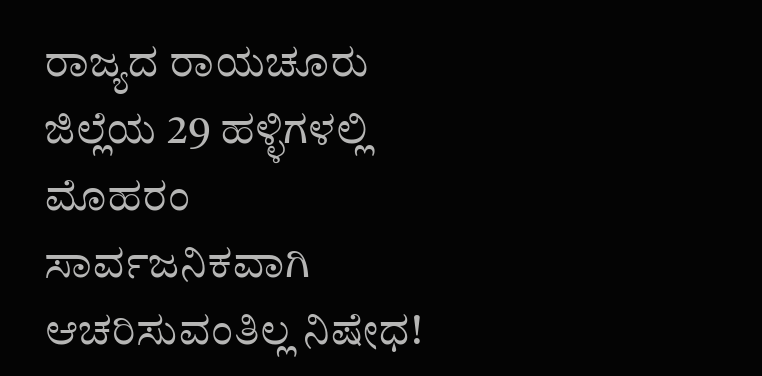ರಾಜ್ಯದ ರಾಯಚೂರು ಜಿಲ್ಲೆಯ 29 ಹಳ್ಳಿಗಳಲ್ಲಿ ಮೊಹರಂ ಸಾರ್ವಜನಿಕವಾಗಿ ಆಚರಿಸುವಂತಿಲ್ಲ ನಿಷೇಧ!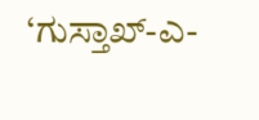‘ಗುಸ್ತಾಖ್-ಎ-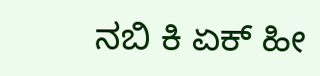ನಬಿ ಕಿ ಏಕ್ ಹೀ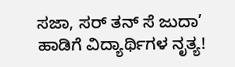ಸಜಾ, ಸರ್ ತನ್ ಸೆ ಜುದಾ’ ಹಾಡಿಗೆ ವಿದ್ಯಾರ್ಥಿಗಳ ನೃತ್ಯ!